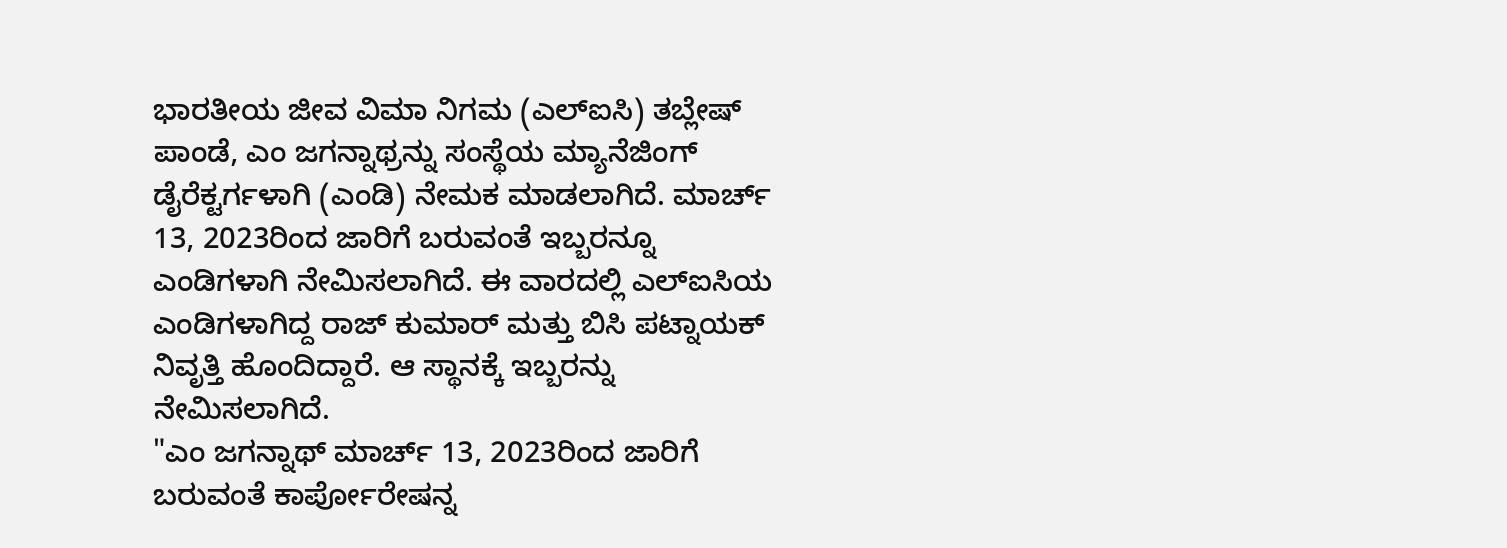ಭಾರತೀಯ ಜೀವ ವಿಮಾ ನಿಗಮ (ಎಲ್ಐಸಿ) ತಬ್ಲೇಷ್ ಪಾಂಡೆ, ಎಂ ಜಗನ್ನಾಥ್ರನ್ನು ಸಂಸ್ಥೆಯ ಮ್ಯಾನೆಜಿಂಗ್ ಡೈರೆಕ್ಟರ್ಗಳಾಗಿ (ಎಂಡಿ) ನೇಮಕ ಮಾಡಲಾಗಿದೆ. ಮಾರ್ಚ್ 13, 2023ರಿಂದ ಜಾರಿಗೆ ಬರುವಂತೆ ಇಬ್ಬರನ್ನೂ ಎಂಡಿಗಳಾಗಿ ನೇಮಿಸಲಾಗಿದೆ. ಈ ವಾರದಲ್ಲಿ ಎಲ್ಐಸಿಯ ಎಂಡಿಗಳಾಗಿದ್ದ ರಾಜ್ ಕುಮಾರ್ ಮತ್ತು ಬಿಸಿ ಪಟ್ನಾಯಕ್ ನಿವೃತ್ತಿ ಹೊಂದಿದ್ದಾರೆ. ಆ ಸ್ಥಾನಕ್ಕೆ ಇಬ್ಬರನ್ನು ನೇಮಿಸಲಾಗಿದೆ.
"ಎಂ ಜಗನ್ನಾಥ್ ಮಾರ್ಚ್ 13, 2023ರಿಂದ ಜಾರಿಗೆ ಬರುವಂತೆ ಕಾರ್ಪೋರೇಷನ್ನ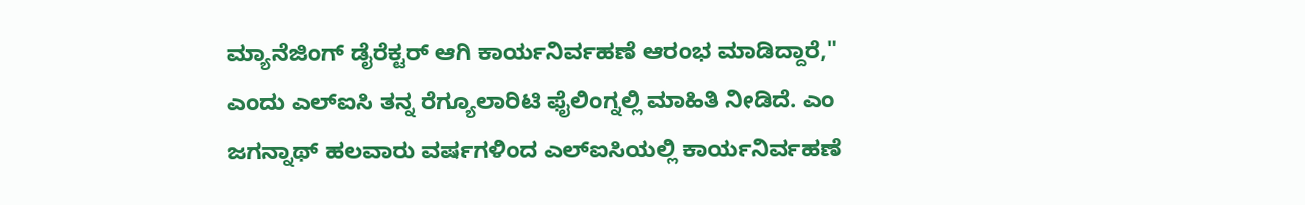ಮ್ಯಾನೆಜಿಂಗ್ ಡೈರೆಕ್ಟರ್ ಆಗಿ ಕಾರ್ಯನಿರ್ವಹಣೆ ಆರಂಭ ಮಾಡಿದ್ದಾರೆ," ಎಂದು ಎಲ್ಐಸಿ ತನ್ನ ರೆಗ್ಯೂಲಾರಿಟಿ ಫೈಲಿಂಗ್ನಲ್ಲಿ ಮಾಹಿತಿ ನೀಡಿದೆ. ಎಂ ಜಗನ್ನಾಥ್ ಹಲವಾರು ವರ್ಷಗಳಿಂದ ಎಲ್ಐಸಿಯಲ್ಲಿ ಕಾರ್ಯನಿರ್ವಹಣೆ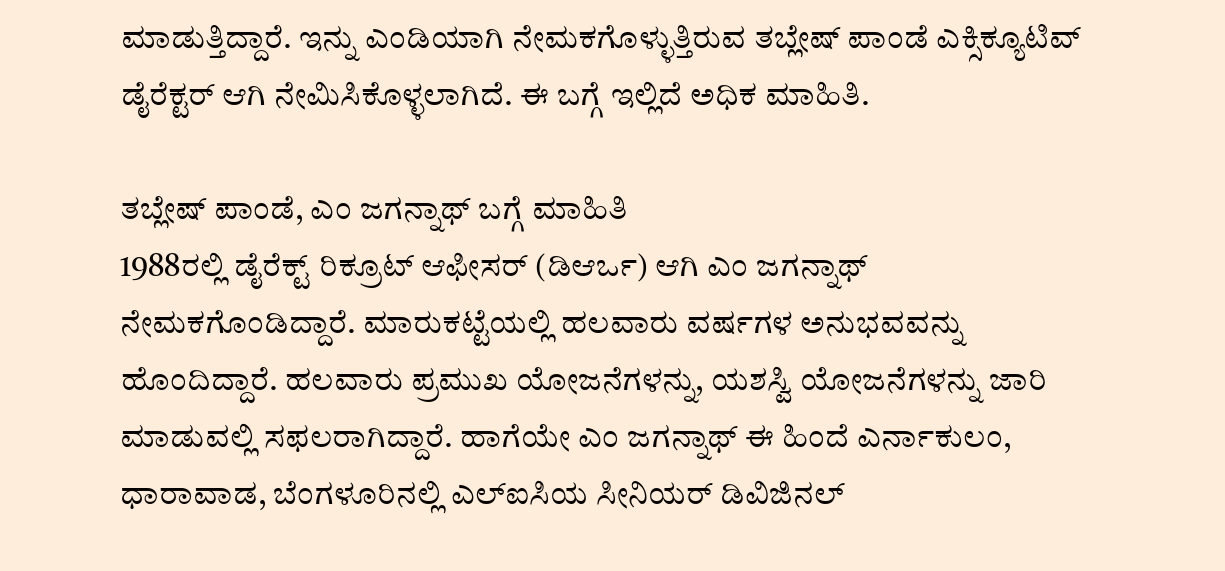ಮಾಡುತ್ತಿದ್ದಾರೆ. ಇನ್ನು ಎಂಡಿಯಾಗಿ ನೇಮಕಗೊಳ್ಳುತ್ತಿರುವ ತಬ್ಲೇಷ್ ಪಾಂಡೆ ಎಕ್ಸಿಕ್ಯೂಟಿವ್ ಡೈರೆಕ್ಟರ್ ಆಗಿ ನೇಮಿಸಿಕೊಳ್ಳಲಾಗಿದೆ. ಈ ಬಗ್ಗೆ ಇಲ್ಲಿದೆ ಅಧಿಕ ಮಾಹಿತಿ.

ತಬ್ಲೇಷ್ ಪಾಂಡೆ, ಎಂ ಜಗನ್ನಾಥ್ ಬಗ್ಗೆ ಮಾಹಿತಿ
1988ರಲ್ಲಿ ಡೈರೆಕ್ಟ್ ರಿಕ್ರೂಟ್ ಆಫೀಸರ್ (ಡಿಆರ್ಒ) ಆಗಿ ಎಂ ಜಗನ್ನಾಥ್ ನೇಮಕಗೊಂಡಿದ್ದಾರೆ. ಮಾರುಕಟ್ಟೆಯಲ್ಲಿ ಹಲವಾರು ವರ್ಷಗಳ ಅನುಭವವನ್ನು ಹೊಂದಿದ್ದಾರೆ. ಹಲವಾರು ಪ್ರಮುಖ ಯೋಜನೆಗಳನ್ನು, ಯಶಸ್ವಿ ಯೋಜನೆಗಳನ್ನು ಜಾರಿ ಮಾಡುವಲ್ಲಿ ಸಫಲರಾಗಿದ್ದಾರೆ. ಹಾಗೆಯೇ ಎಂ ಜಗನ್ನಾಥ್ ಈ ಹಿಂದೆ ಎರ್ನಾಕುಲಂ, ಧಾರಾವಾಡ, ಬೆಂಗಳೂರಿನಲ್ಲಿ ಎಲ್ಐಸಿಯ ಸೀನಿಯರ್ ಡಿವಿಜಿನಲ್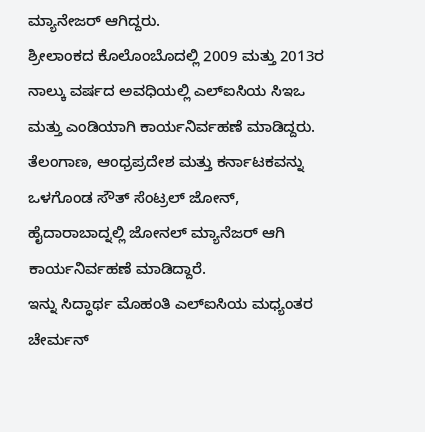ಮ್ಯಾನೇಜರ್ ಆಗಿದ್ದರು.
ಶ್ರೀಲಾಂಕದ ಕೊಲೊಂಬೊದಲ್ಲಿ 2009 ಮತ್ತು 2013ರ ನಾಲ್ಕು ವರ್ಷದ ಅವಧಿಯಲ್ಲಿ ಎಲ್ಐಸಿಯ ಸಿಇಒ ಮತ್ತು ಎಂಡಿಯಾಗಿ ಕಾರ್ಯನಿರ್ವಹಣೆ ಮಾಡಿದ್ದರು. ತೆಲಂಗಾಣ, ಆಂಧ್ರಪ್ರದೇಶ ಮತ್ತು ಕರ್ನಾಟಕವನ್ನು ಒಳಗೊಂಡ ಸೌತ್ ಸೆಂಟ್ರಲ್ ಜೋನ್, ಹೈದಾರಾಬಾದ್ನಲ್ಲಿ ಜೋನಲ್ ಮ್ಯಾನೆಜರ್ ಆಗಿ ಕಾರ್ಯನಿರ್ವಹಣೆ ಮಾಡಿದ್ದಾರೆ.
ಇನ್ನು ಸಿದ್ಧಾರ್ಥ ಮೊಹಂತಿ ಎಲ್ಐಸಿಯ ಮಧ್ಯಂತರ ಚೇರ್ಮನ್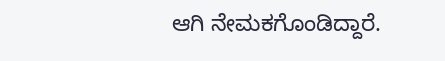ಆಗಿ ನೇಮಕಗೊಂಡಿದ್ದಾರೆ.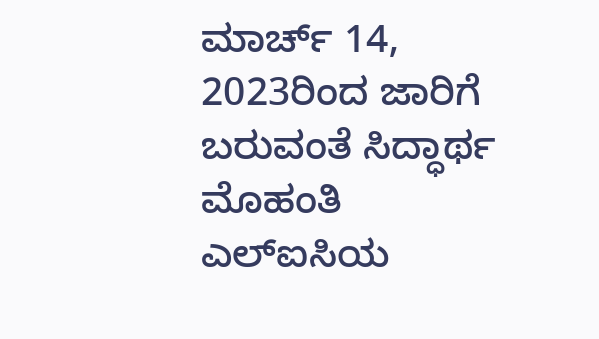ಮಾರ್ಚ್ 14, 2023ರಿಂದ ಜಾರಿಗೆ ಬರುವಂತೆ ಸಿದ್ಧಾರ್ಥ ಮೊಹಂತಿ ಎಲ್ಐಸಿಯ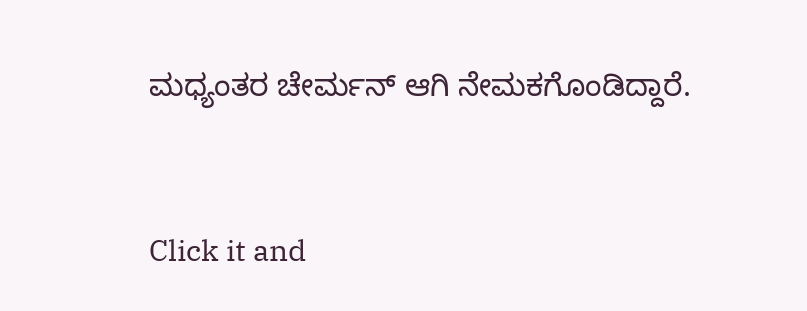ಮಧ್ಯಂತರ ಚೇರ್ಮನ್ ಆಗಿ ನೇಮಕಗೊಂಡಿದ್ದಾರೆ.


Click it and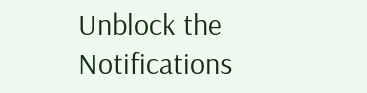Unblock the Notifications